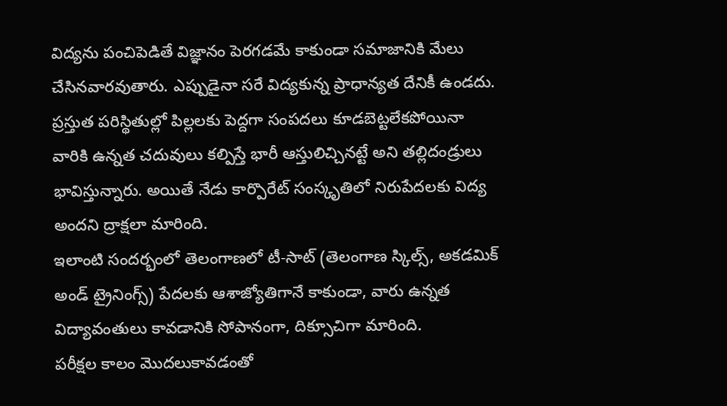విద్యను పంచిపెడితే విజ్ఞానం పెరగడమే కాకుండా సమాజానికి మేలు చేసినవారవుతారు. ఎప్పుడైనా సరే విద్యకున్న ప్రాధాన్యత దేనికీ ఉండదు. ప్రస్తుత పరిస్థితుల్లో పిల్లలకు పెద్దగా సంపదలు కూడబెట్టలేకపోయినా వారికి ఉన్నత చదువులు కల్పిస్తే భారీ ఆస్తులిచ్చినట్టే అని తల్లిదండ్రులు భావిస్తున్నారు. అయితే నేడు కార్పొరేట్ సంస్కృతిలో నిరుపేదలకు విద్య అందని ద్రాక్షలా మారింది.
ఇలాంటి సందర్భంలో తెలంగాణలో టీ-సాట్ (తెలంగాణ స్కిల్స్, అకడమిక్ అండ్ ట్రైనింగ్స్) పేదలకు ఆశాజ్యోతిగానే కాకుండా, వారు ఉన్నత విద్యావంతులు కావడానికి సోపానంగా, దిక్సూచిగా మారింది.
పరీక్షల కాలం మొదలుకావడంతో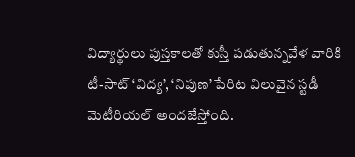విద్యార్థులు పుస్తకాలతో కుస్తీ పడుతున్నవేళ వారికి టీ-సాట్ ‘విద్య’, ‘నిపుణ’ పేరిట విలువైన స్టడీ మెటీరియల్ అందజేస్తోంది.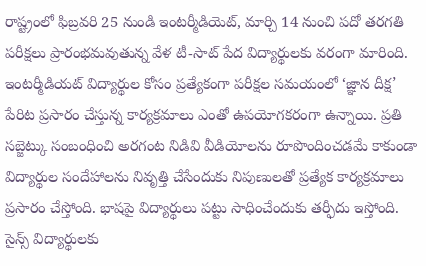రాష్ట్రంలో ఫిబ్రవరి 25 నుండి ఇంటర్మీడియెట్, మార్చి 14 నుంచి పదో తరగతి పరీక్షలు ప్రారంభమవుతున్న వేళ టీ-సాట్ పేద విద్యార్థులకు వరంగా మారింది.
ఇంటర్మీడియట్ విద్యార్థుల కోసం ప్రత్యేకంగా పరీక్షల సమయంలో ‘జ్ఞాన దీక్ష’ పేరిట ప్రసారం చేస్తున్న కార్యక్రమాలు ఎంతో ఉపయోగకరంగా ఉన్నాయి. ప్రతి సబ్జెట్కు సంబంధించి అరగంట నిడివి వీడియోలను రూపొందించడమే కాకుండా విద్యార్థుల సందేహాలను నివృత్తి చేసేందుకు నిపుణులతో ప్రత్యేక కార్యక్రమాలు ప్రసారం చేస్తోంది. భాషపై విద్యార్థులు పట్టు సాధించేందుకు తర్ఫీదు ఇస్తోంది. సైన్స్ విద్యార్థులకు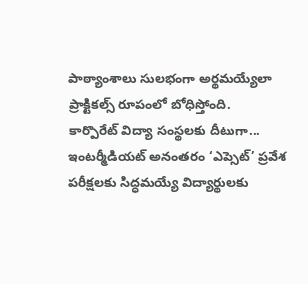పాఠ్యాంశాలు సులభంగా అర్థమయ్యేలా ప్రాక్టికల్స్ రూపంలో బోధిస్తోంది.
కార్పొరేట్ విద్యా సంస్థలకు దీటుగా...
ఇంటర్మీడియట్ అనంతరం ‘ఎప్సెట్’ ప్రవేశ పరీక్షలకు సిద్ధమయ్యే విద్యార్థులకు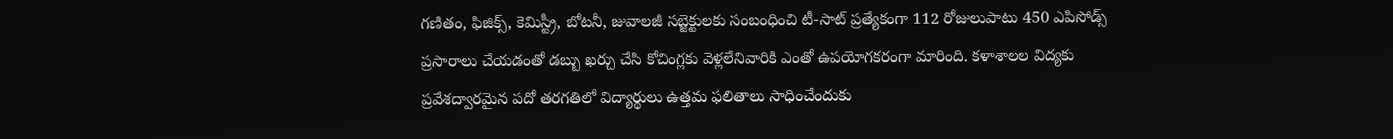గణితం, ఫిజిక్స్, కెమిస్ట్రీ, బోటనీ, జువాలజీ సబ్జెక్టులకు సంబంధించి టీ-సాట్ ప్రత్యేకంగా 112 రోజులుపాటు 450 ఎపిసోడ్స్ ప్రసారాలు చేయడంతో డబ్బు ఖర్చు చేసి కోచింగ్లకు వెళ్లలేనివారికి ఎంతో ఉపయోగకరంగా మారింది. కళాశాలల విద్యకు ప్రవేశద్వారమైన పదో తరగతిలో విద్యార్థులు ఉత్తమ ఫలితాలు సాధించేందుకు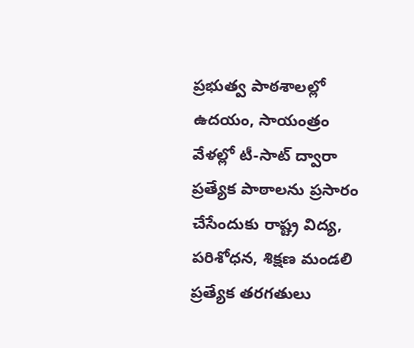ప్రభుత్వ పాఠశాలల్లో ఉదయం, సాయంత్రం వేళల్లో టీ-సాట్ ద్వారా ప్రత్యేక పాఠాలను ప్రసారం చేసేందుకు రాష్ట్ర విద్య, పరిశోధన, శిక్షణ మండలి ప్రత్యేక తరగతులు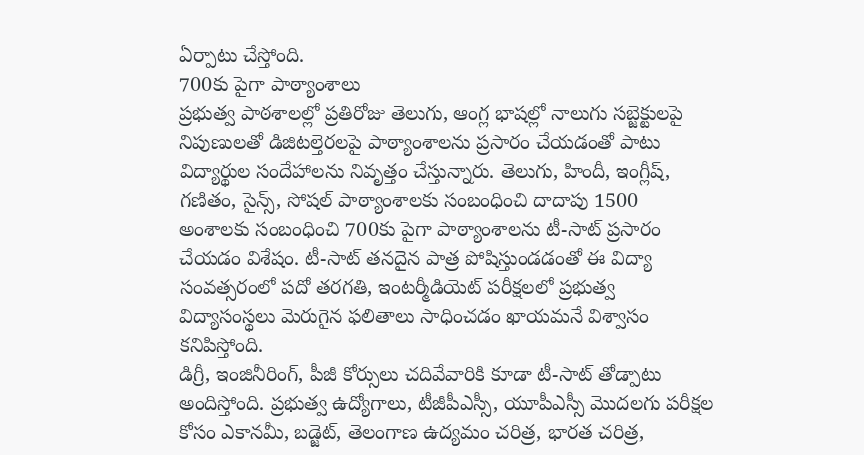ఏర్పాటు చేస్తోంది.
700కు పైగా పాఠ్యాంశాలు
ప్రభుత్వ పాఠశాలల్లో ప్రతిరోజు తెలుగు, ఆంగ్ల భాషల్లో నాలుగు సబ్జెక్టులపై నిపుణులతో డిజిటల్తెరలపై పాఠ్యాంశాలను ప్రసారం చేయడంతో పాటు విద్యార్థుల సందేహాలను నివృత్తం చేస్తున్నారు. తెలుగు, హిందీ, ఇంగ్లీష్, గణితం, సైన్స్, సోషల్ పాఠ్యాంశాలకు సంబంధించి దాదాపు 1500 అంశాలకు సంబంధించి 700కు పైగా పాఠ్యాంశాలను టీ-సాట్ ప్రసారం చేయడం విశేషం. టీ-సాట్ తనదైన పాత్ర పోషిస్తుండడంతో ఈ విద్యా సంవత్సరంలో పదో తరగతి, ఇంటర్మీడియెట్ పరీక్షలలో ప్రభుత్వ విద్యాసంస్థలు మెరుగైన ఫలితాలు సాధించడం ఖాయమనే విశ్వాసం కనిపిస్తోంది.
డిగ్రీ, ఇంజినీరింగ్, పీజీ కోర్సులు చదివేవారికి కూడా టీ-సాట్ తోడ్పాటు అందిస్తోంది. ప్రభుత్వ ఉద్యోగాలు, టీజీపీఎస్సీ, యూపీఎస్సీ మొదలగు పరీక్షల కోసం ఎకానమీ, బడ్జెట్, తెలంగాణ ఉద్యమం చరిత్ర, భారత చరిత్ర,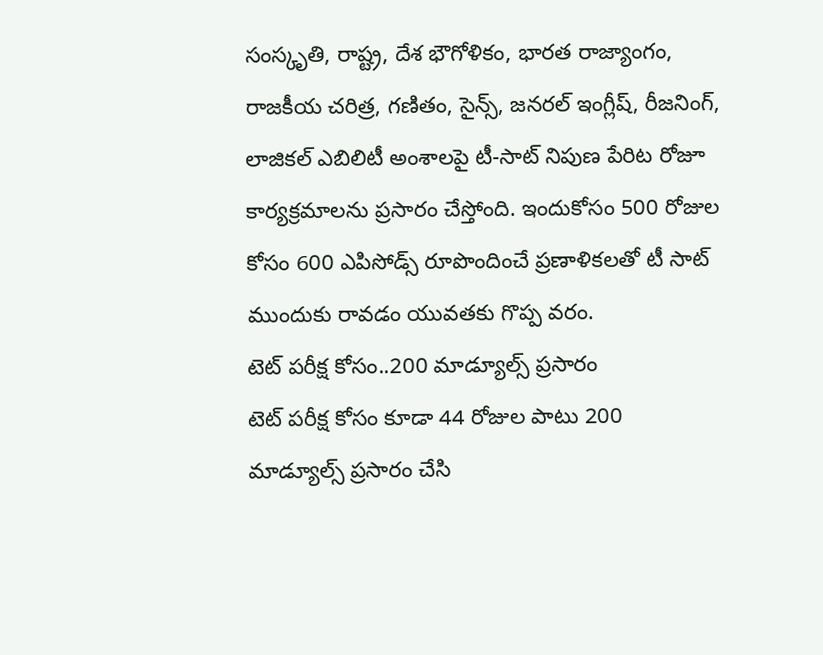సంస్కృతి, రాష్ట్ర, దేశ భౌగోళికం, భారత రాజ్యాంగం, రాజకీయ చరిత్ర, గణితం, సైన్స్, జనరల్ ఇంగ్లీష్, రీజనింగ్, లాజికల్ ఎబిలిటీ అంశాలపై టీ-సాట్ నిపుణ పేరిట రోజూ కార్యక్రమాలను ప్రసారం చేస్తోంది. ఇందుకోసం 500 రోజుల కోసం 600 ఎపిసోడ్స్ రూపొందించే ప్రణాళికలతో టీ సాట్ ముందుకు రావడం యువతకు గొప్ప వరం.
టెట్ పరీక్ష కోసం..200 మాడ్యూల్స్ ప్రసారం
టెట్ పరీక్ష కోసం కూడా 44 రోజుల పాటు 200 మాడ్యూల్స్ ప్రసారం చేసి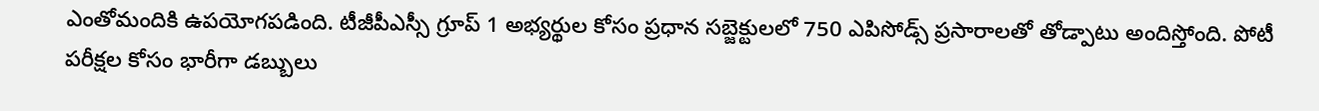ఎంతోమందికి ఉపయోగపడింది. టీజీపీఎస్సీ గ్రూప్ 1 అభ్యర్థుల కోసం ప్రధాన సబ్జెక్టులలో 750 ఎపిసోడ్స్ ప్రసారాలతో తోడ్పాటు అందిస్తోంది. పోటీ పరీక్షల కోసం భారీగా డబ్బులు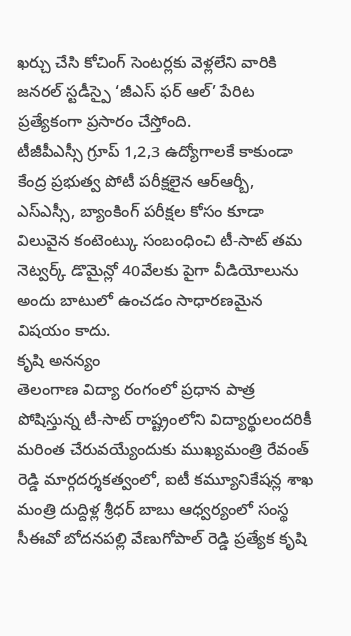ఖర్చు చేసి కోచింగ్ సెంటర్లకు వెళ్లలేని వారికి జనరల్ స్టడీస్పై ‘జీఎస్ ఫర్ ఆల్’ పేరిట ప్రత్యేకంగా ప్రసారం చేస్తోంది.
టీజీపీఎస్సీ గ్రూప్ 1,2,3 ఉద్యోగాలకే కాకుండా కేంద్ర ప్రభుత్వ పోటీ పరీక్షలైన ఆర్ఆర్బీ, ఎస్ఎస్సీ, బ్యాంకింగ్ పరీక్షల కోసం కూడా విలువైన కంటెంట్కు సంబంధించి టీ-సాట్ తమ నెట్వర్క్ డొమైన్లో 40వేలకు పైగా వీడియోలును అందు బాటులో ఉంచడం సాధారణమైన విషయం కాదు.
కృషి అనన్యం
తెలంగాణ విద్యా రంగంలో ప్రధాన పాత్ర పోషిస్తున్న టీ-సాట్ రాష్ట్రంలోని విద్యార్థులందరికీ మరింత చేరువయ్యేందుకు ముఖ్యమంత్రి రేవంత్ రెడ్డి మార్గదర్శకత్వంలో, ఐటీ కమ్యూనికేషన్ల శాఖ మంత్రి దుద్దిళ్ల శ్రీధర్ బాబు ఆధ్వర్యంలో సంస్థ సీఈవో బోదనపల్లి వేణుగోపాల్ రెడ్డి ప్రత్యేక కృషి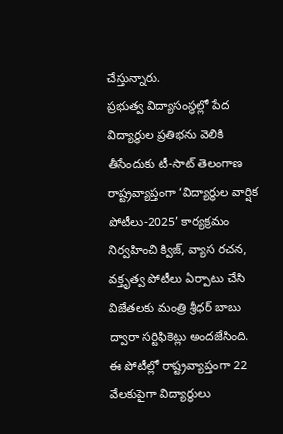చేస్తున్నారు.
ప్రభుత్వ విద్యాసంస్థల్లో పేద విద్యార్థుల ప్రతిభను వెలికి తీసేందుకు టీ-సాట్ తెలంగాణ రాష్ట్రవ్యాప్తంగా ‘విద్యార్థుల వార్షిక పోటీలు-2025’ కార్యక్రమం నిర్వహించి క్విజ్, వ్యాస రచన, వక్తృత్వ పోటీలు ఏర్పాటు చేసి విజేతలకు మంత్రి శ్రీధర్ బాబు ద్వారా సర్టిఫికెట్లు అందజేసింది. ఈ పోటీల్లో రాష్ట్రవ్యాప్తంగా 22 వేలకుపైగా విద్యార్థులు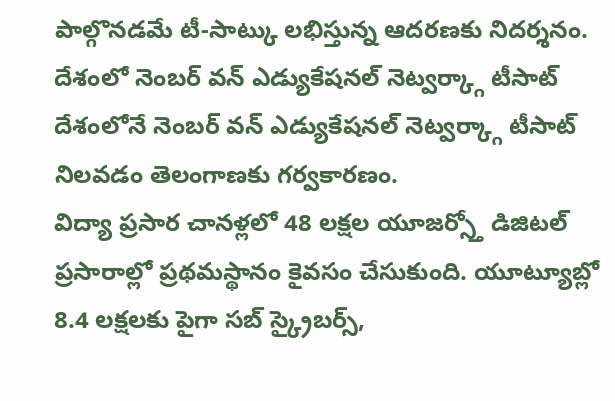పాల్గొనడమే టీ-సాట్కు లభిస్తున్న ఆదరణకు నిదర్శనం.
దేశంలో నెంబర్ వన్ ఎడ్యుకేషనల్ నెట్వర్క్గా టీసాట్
దేశంలోనే నెంబర్ వన్ ఎడ్యుకేషనల్ నెట్వర్క్గా టీసాట్ నిలవడం తెలంగాణకు గర్వకారణం.
విద్యా ప్రసార చానళ్లలో 48 లక్షల యూజర్స్తో డిజిటల్ ప్రసారాల్లో ప్రథమస్థానం కైవసం చేసుకుంది. యూట్యూబ్లో 8.4 లక్షలకు పైగా సబ్ స్క్రైబర్స్,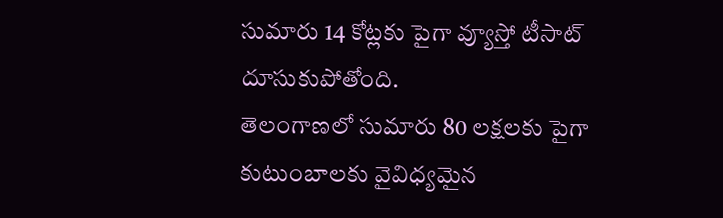సుమారు 14 కోట్లకు పైగా వ్యూస్తో టీసాట్ దూసుకుపోతోంది.
తెలంగాణలో సుమారు 80 లక్షలకు పైగా కుటుంబాలకు వైవిధ్యమైన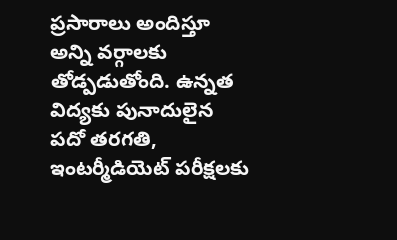ప్రసారాలు అందిస్తూ అన్ని వర్గాలకు తోడ్పడుతోంది. ఉన్నత విద్యకు పునాదులైన పదో తరగతి, ఇంటర్మీడియెట్ పరీక్షలకు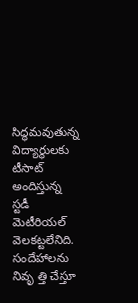సిద్ధమవుతున్న విద్యార్థులకు టీసాట్ అందిస్తున్న స్టడీ మెటీరియల్ వెలకట్టలేనిది. సందేహాలను నివృ త్తి చేస్తూ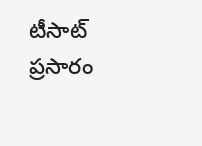టీసాట్ ప్రసారం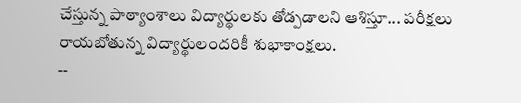చేస్తున్న పాఠ్యాంశాలు విద్యార్థులకు తోడ్పడాలని ఆశిస్తూ... పరీక్షలు రాయబోతున్న విద్యార్థులందరికీ శుభాకాంక్షలు.
--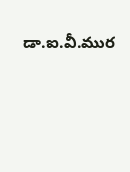డా.ఐ.వీ.ముర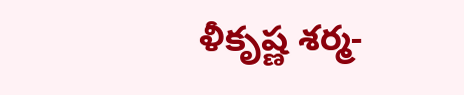ళీకృష్ణ శర్మ-